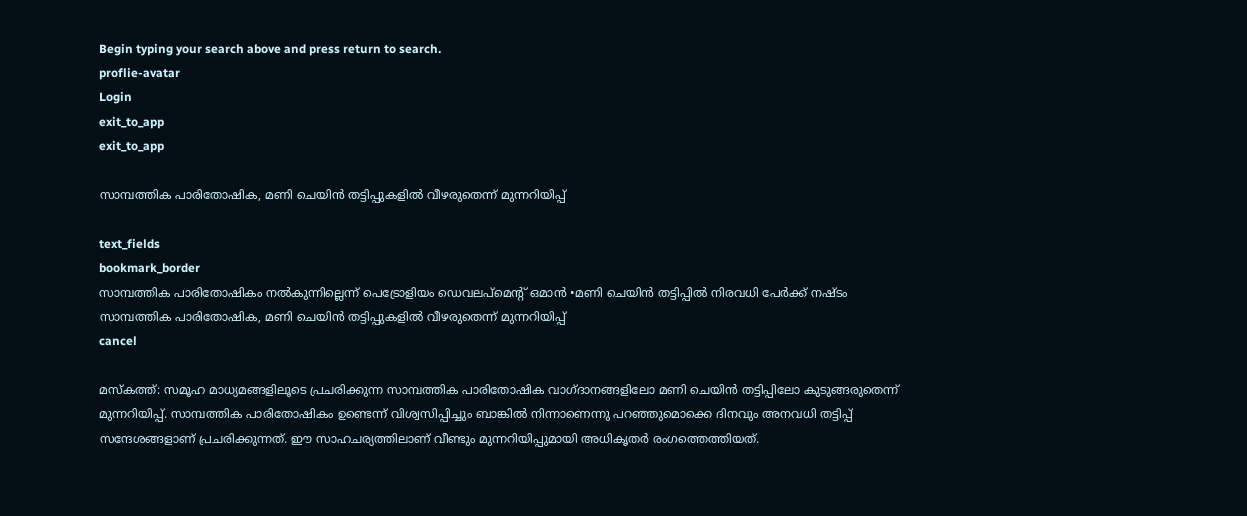Begin typing your search above and press return to search.
proflie-avatar
Login
exit_to_app
exit_to_app

സാമ്പത്തിക പാരിതോഷിക, മണി ചെയിൻ തട്ടിപ്പുകളിൽ വീഴരുതെന്ന് മുന്നറിയിപ്പ്

text_fields
bookmark_border
സാമ്പത്തിക പാരിതോഷികം നൽകുന്നില്ലെന്ന് പെട്രോളിയം ഡെവലപ്മെന്‍റ് ഒമാൻ •മണി ചെയിൻ തട്ടിപ്പിൽ നിരവധി പേർക്ക് നഷ്ടം
സാമ്പത്തിക പാരിതോഷിക, മണി ചെയിൻ തട്ടിപ്പുകളിൽ വീഴരുതെന്ന് മുന്നറിയിപ്പ്
cancel

മസ്കത്ത്: സമൂഹ മാധ്യമങ്ങളിലൂടെ പ്രചരിക്കുന്ന സാമ്പത്തിക പാരിതോഷിക വാഗ്ദാനങ്ങളിലോ മണി ചെയിൻ തട്ടിപ്പിലോ കുടുങ്ങരുതെന്ന് മുന്നറിയിപ്പ്. സാമ്പത്തിക പാരിതോഷികം ഉണ്ടെന്ന് വിശ്വസിപ്പിച്ചും ബാങ്കിൽ നിന്നാണെന്നു പറഞ്ഞുമൊക്കെ ദിനവും അനവധി തട്ടിപ്പ് സന്ദേശങ്ങളാണ് പ്രചരിക്കുന്നത്. ഈ സാഹചര്യത്തിലാണ് വീണ്ടും മുന്നറിയിപ്പുമായി അധികൃതർ രംഗത്തെത്തിയത്.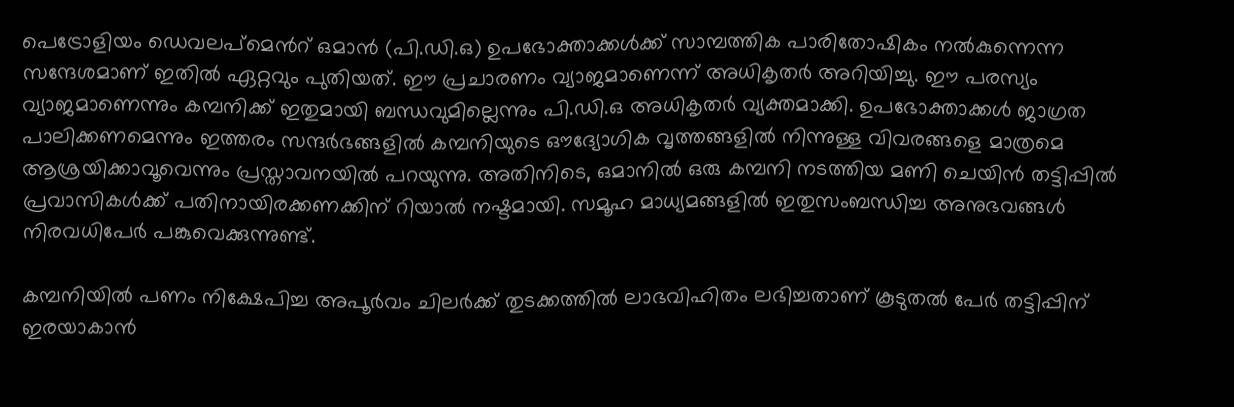പെട്രോളിയം ഡെവലപ്മെന്‍റ് ഒമാൻ (പി.ഡി.ഒ) ഉപഭോക്താക്കൾക്ക് സാമ്പത്തിക പാരിതോഷികം നൽകുന്നെന്ന സന്ദേശമാണ് ഇതിൽ ഏറ്റവും പുതിയത്. ഈ പ്രചാരണം വ്യാജമാണെന്ന് അധികൃതർ അറിയിച്ചു. ഈ പരസ്യം വ്യാജമാണെന്നും കമ്പനിക്ക് ഇതുമായി ബന്ധവുമില്ലെന്നും പി.ഡി.ഒ അധികൃതർ വ്യക്തമാക്കി. ഉപഭോക്താക്കൾ ജാഗ്രത പാലിക്കണമെന്നും ഇത്തരം സന്ദർഭങ്ങളിൽ കമ്പനിയുടെ ഔദ്യോഗിക വൃത്തങ്ങളിൽ നിന്നുള്ള വിവരങ്ങളെ മാത്രമെ ആശ്രയിക്കാവൂവെന്നും പ്രസ്താവനയിൽ പറയുന്നു. അതിനിടെ, ഒമാനിൽ ഒരു കമ്പനി നടത്തിയ മണി ചെയിൻ തട്ടിപ്പിൽ പ്രവാസികൾക്ക് പതിനായിരക്കണക്കിന് റിയാൽ നഷ്ടമായി. സമൂഹ മാധ്യമങ്ങളിൽ ഇതുസംബന്ധിച്ച അനുഭവങ്ങൾ നിരവധിപേർ പങ്കുവെക്കുന്നുണ്ട്.

കമ്പനിയില്‍ പണം നിക്ഷേപിച്ച അപൂര്‍വം ചിലര്‍ക്ക് തുടക്കത്തില്‍ ലാഭവിഹിതം ലഭിച്ചതാണ് കൂടുതൽ പേർ തട്ടിപ്പിന് ഇരയാകാൻ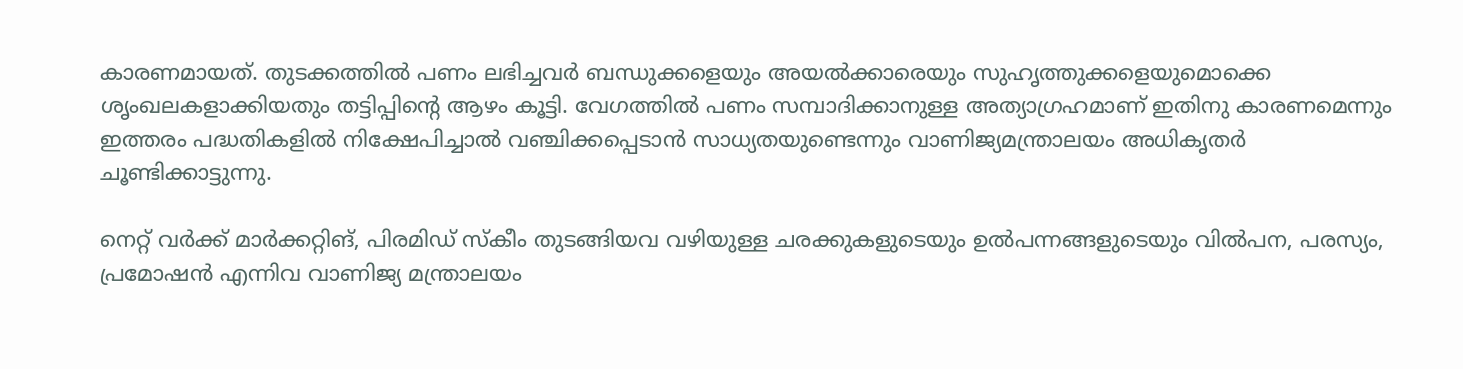കാരണമായത്. തുടക്കത്തിൽ പണം ലഭിച്ചവർ ബന്ധുക്കളെയും അയൽക്കാരെയും സുഹൃത്തുക്കളെയുമൊക്കെ ശൃംഖലകളാക്കിയതും തട്ടിപ്പിന്റെ ആഴം കൂട്ടി. വേഗത്തില്‍ പണം സമ്പാദിക്കാനുള്ള അത്യാഗ്രഹമാണ് ഇതിനു കാരണമെന്നും ഇത്തരം പദ്ധതികളിൽ നിക്ഷേപിച്ചാൽ വഞ്ചിക്കപ്പെടാൻ സാധ്യതയുണ്ടെന്നും വാണിജ്യമന്ത്രാലയം അധികൃതർ ചൂണ്ടിക്കാട്ടുന്നു.

നെറ്റ് വര്‍ക്ക് മാര്‍ക്കറ്റിങ്, പിരമിഡ് സ്‌കീം തുടങ്ങിയവ വഴിയുള്ള ചരക്കുകളുടെയും ഉൽപന്നങ്ങളുടെയും വില്‍പന, പരസ്യം, പ്രമോഷന്‍ എന്നിവ വാണിജ്യ മന്ത്രാലയം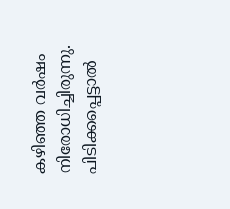കഴിഞ്ഞ വര്‍ഷം നിരോധിച്ചിരുന്നു. പിടിക്കപ്പെട്ടാല്‍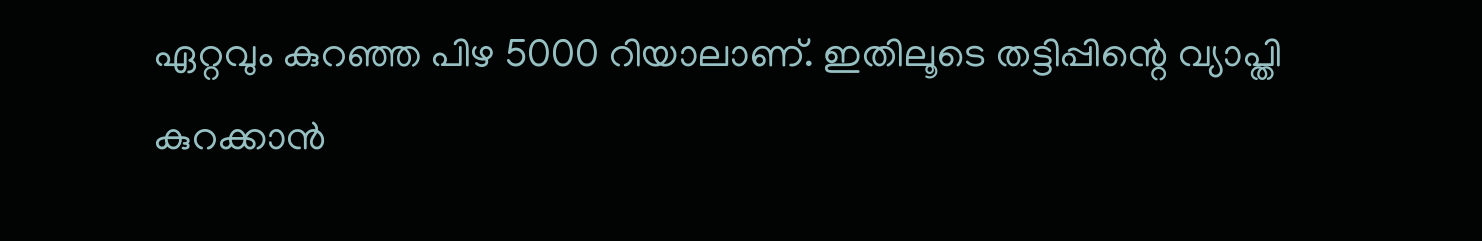ഏറ്റവും കുറഞ്ഞ പിഴ 5000 റിയാലാണ്. ഇതിലൂടെ തട്ടിപ്പിന്റെ വ്യാപ്തി കുറക്കാന്‍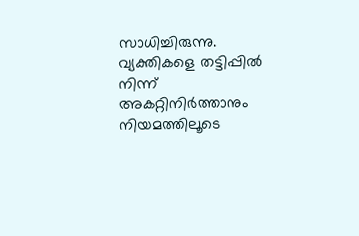സാധിച്ചിരുന്നു. വ്യക്തികളെ തട്ടിപ്പില്‍ നിന്ന് അകറ്റിനിര്‍ത്താനും നിയമത്തിലൂടെ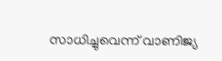സാധിച്ചുവെന്ന് വാണിജ്യ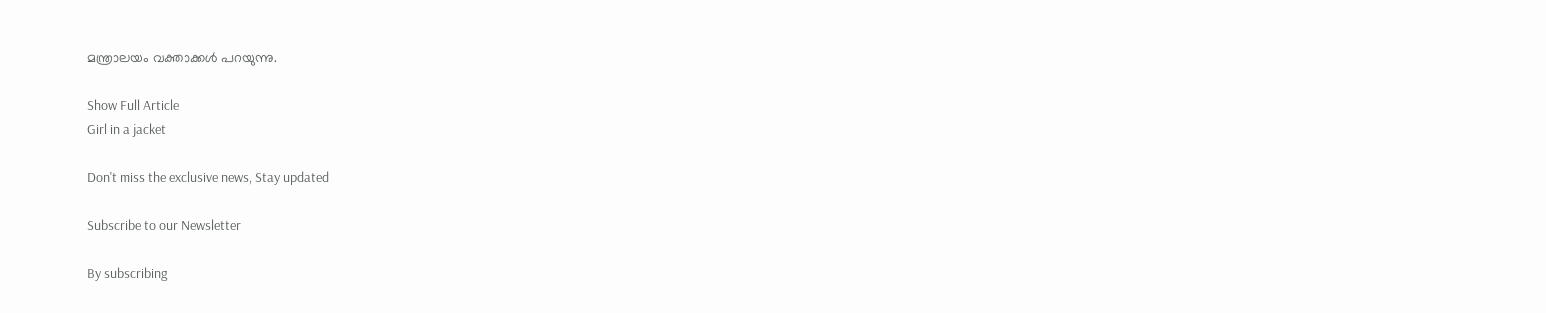മന്ത്രാലയം വക്താക്കള്‍ പറയുന്നു.

Show Full Article
Girl in a jacket

Don't miss the exclusive news, Stay updated

Subscribe to our Newsletter

By subscribing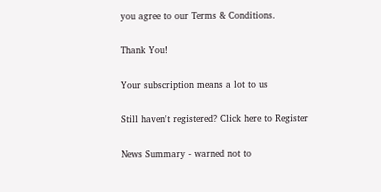you agree to our Terms & Conditions.

Thank You!

Your subscription means a lot to us

Still haven't registered? Click here to Register

News Summary - warned not to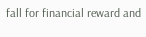fall for financial reward and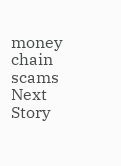money chain scams
Next Story